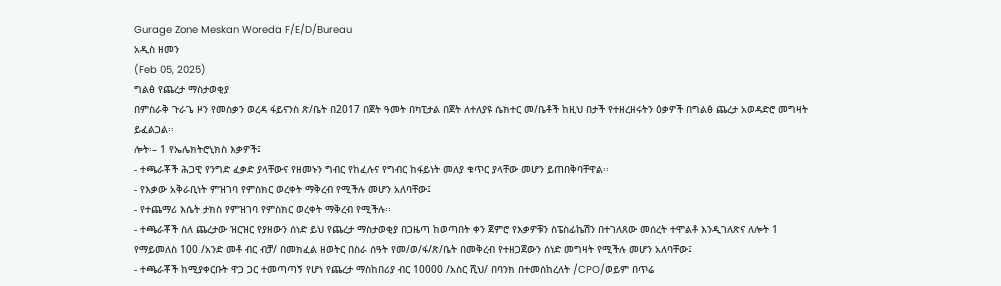Gurage Zone Meskan Woreda F/E/D/Bureau
አዲስ ዘመን
(Feb 05, 2025)
ግልፅ የጨረታ ማስታወቂያ
በምስራቅ ጉራጌ ዞን የመስቃን ወረዳ ፋይናንስ ጽ/ቤት በ2017 በጀት ዓመት በካፒታል በጀት ለተለያዩ ሴክተር መ/ቤቶች ከዚህ በታች የተዘረዘሩትን ዕቃዎች በግልፅ ጨረታ አወዳድሮ መግዛት ይፈልጋል፡፡
ሎት፡– 1 የኤሌክትሮኒክስ እቃዎች፤
- ተጫራቾች ሕጋዊ የንግድ ፈቃድ ያላቸውና የዘመኑን ግብር የከፈሉና የግብር ከፋይነት መለያ ቁጥር ያላቸው መሆን ይጠበቅባቸዋል፡፡
- የእቃው አቅራቢነት ምዝገባ የምስክር ወረቀት ማቅረብ የሚችሉ መሆን አለባቸው፤
- የተጨማሪ እሴት ታክስ የምዝገባ የምስክር ወረቀት ማቅረብ የሚችሉ፡፡
- ተጫራቾች ስለ ጨረታው ዝርዝር የያዘውን ሰነድ ይህ የጨረታ ማስታወቂያ በጋዜጣ ከወጣበት ቀን ጀምሮ የእቃዎቹን ስፔስፊኬሽን በተገለጸው መሰረት ተሞልቶ እንዲገለጽና ለሎት 1 የማይመለስ 100 /አንድ መቶ ብር ብቻ/ በመክፈል ዘወትር በስራ ሰዓት የመ/ወ/ፋ/ጽ/ቤት በመቅረብ የተዘጋጀውን ሰነድ መግዛት የሚችሉ መሆን አለባቸው፤
- ተጫራቾች ከሚያቀርቡት ዋጋ ጋር ተመጣጣኝ የሆነ የጨረታ ማስከበሪያ ብር 10000 /አስር ሺህ/ በባንክ በተመሰከረለት /CPO/ወይም በጥሬ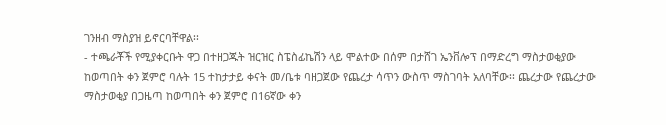ገንዘብ ማስያዝ ይኖርባቸዋል፡፡
- ተጫራቾች የሚያቀርቡት ዋጋ በተዘጋጁት ዝርዝር ስፔስፊኬሽን ላይ ሞልተው በሰም በታሸገ ኤንቨሎፕ በማድረግ ማስታወቂያው ከወጣበት ቀን ጀምሮ ባሉት 15 ተከታታይ ቀናት መ/ቤቱ ባዘጋጀው የጨረታ ሳጥን ውስጥ ማስገባት አለባቸው፡፡ ጨረታው የጨረታው ማስታወቂያ በጋዜጣ ከወጣበት ቀን ጀምሮ በ16ኛው ቀን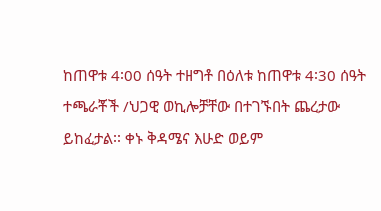ከጠዋቱ 4፡00 ሰዓት ተዘግቶ በዕለቱ ከጠዋቱ 4፡30 ሰዓት ተጫራቾች /ህጋዊ ወኪሎቻቸው በተገኙበት ጨረታው ይከፈታል፡፡ ቀኑ ቅዳሜና እሁድ ወይም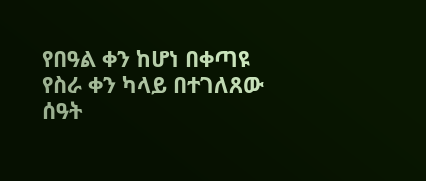የበዓል ቀን ከሆነ በቀጣዩ የስራ ቀን ካላይ በተገለጸው ሰዓት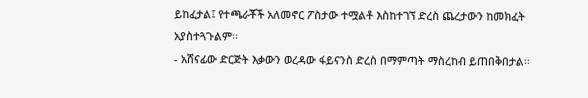ይከፈታል፤ የተጫራቾች አለመኖር ፖስታው ተሟልቶ እስከተገኘ ድረስ ጨረታውን ከመክፈት አያስተጓጉልም፡፡
- አሸናፊው ድርጅት እቃውን ወረዳው ፋይናንስ ድረስ በማምጣት ማስረከብ ይጠበቅበታል፡፡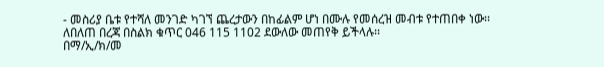- መስሪያ ቤቱ የተሻለ መንገድ ካገኘ ጨረታውን በከፊልም ሆነ በሙሉ የመሰረዝ መብቱ የተጠበቀ ነው፡፡
ለበለጠ በረጃ በስልክ ቁጥር 046 115 1102 ደውለው መጠየቅ ይችላሉ፡፡
በማ/ኢ/ክ/መ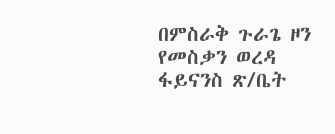በምስራቅ ጉራጌ ዞን የመስቃን ወረዳ ፋይናንስ ጽ/ቤት